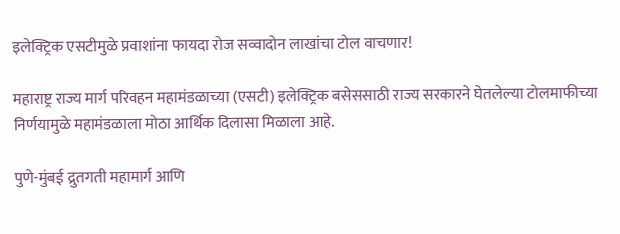इलेक्ट्रिक एसटीमुळे प्रवाशांना फायदा रोज सव्वादोन लाखांचा टोल वाचणार!

महाराष्ट्र राज्य मार्ग परिवहन महामंडळाच्या (एसटी) इलेक्ट्रिक बसेससाठी राज्य सरकारने घेतलेल्या टोलमाफीच्या निर्णयामुळे महामंडळाला मोठा आर्थिक दिलासा मिळाला आहे.

पुणे-मुंबई द्रुतगती महामार्ग आणि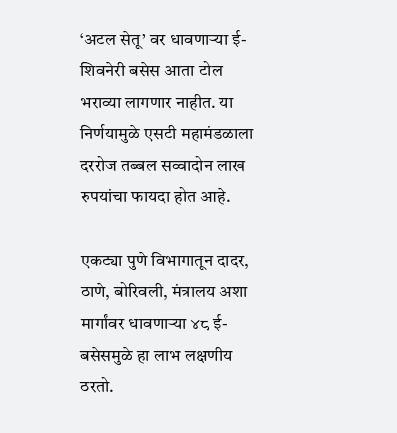‘अटल सेतू’ वर धावणाऱ्या ई-शिवनेरी बसेस आता टोल भराव्या लागणार नाहीत. या निर्णयामुळे एसटी महामंडळाला दररोज तब्बल सव्वादोन लाख रुपयांचा फायदा होत आहे.

एकट्या पुणे विभागातून दादर, ठाणे, बोरिवली, मंत्रालय अशा मार्गांवर धावणाऱ्या ४८ ई-बसेसमुळे हा लाभ लक्षणीय ठरतो.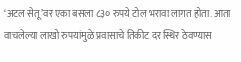‘अटल सेतू’वर एका बसला ८३० रुपये टोल भरावा लागत होता. आता वाचलेल्या लाखो रुपयांमुळे प्रवासाचे तिकीट दर स्थिर ठेवण्यास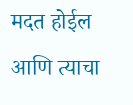मदत होईल आणि त्याचा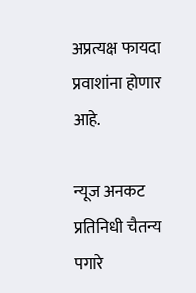अप्रत्यक्ष फायदा प्रवाशांना होणार आहे.

न्यूज अनकट प्रतिनिधी चैतन्य पगारे